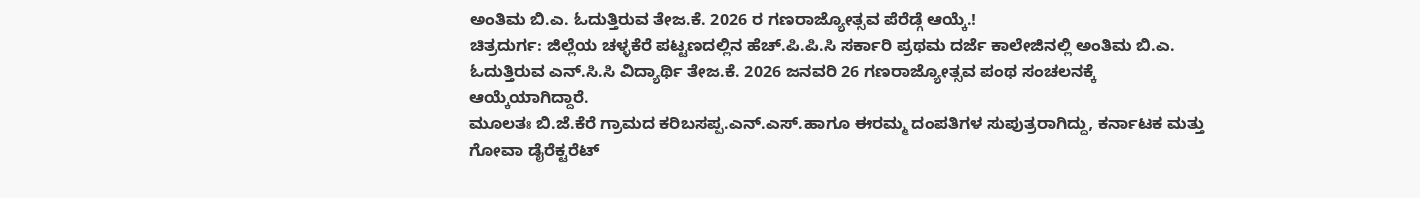ಅಂತಿಮ ಬಿ.ಎ. ಓದುತ್ತಿರುವ ತೇಜ.ಕೆ. 2026 ರ ಗಣರಾಜ್ಯೋತ್ಸವ ಪೆರೆಡ್ಗೆ ಆಯ್ಕೆ.!
ಚಿತ್ರದುರ್ಗ: ಜಿಲ್ಲೆಯ ಚಳ್ಳಕೆರೆ ಪಟ್ಟಣದಲ್ಲಿನ ಹೆಚ್.ಪಿ.ಪಿ.ಸಿ ಸರ್ಕಾರಿ ಪ್ರಥಮ ದರ್ಜೆ ಕಾಲೇಜಿನಲ್ಲಿ ಅಂತಿಮ ಬಿ.ಎ. ಓದುತ್ತಿರುವ ಎನ್.ಸಿ.ಸಿ ವಿದ್ಯಾರ್ಥಿ ತೇಜ.ಕೆ. 2026 ಜನವರಿ 26 ಗಣರಾಜ್ಯೋತ್ಸವ ಪಂಥ ಸಂಚಲನಕ್ಕೆ ಆಯ್ಕೆಯಾಗಿದ್ದಾರೆ.
ಮೂಲತಃ ಬಿ.ಜೆ.ಕೆರೆ ಗ್ರಾಮದ ಕರಿಬಸಪ್ಪ.ಎನ್.ಎಸ್.ಹಾಗೂ ಈರಮ್ಮ ದಂಪತಿಗಳ ಸುಪುತ್ರರಾಗಿದ್ದು, ಕರ್ನಾಟಕ ಮತ್ತು ಗೋವಾ ಡೈರೆಕ್ಟರೆಟ್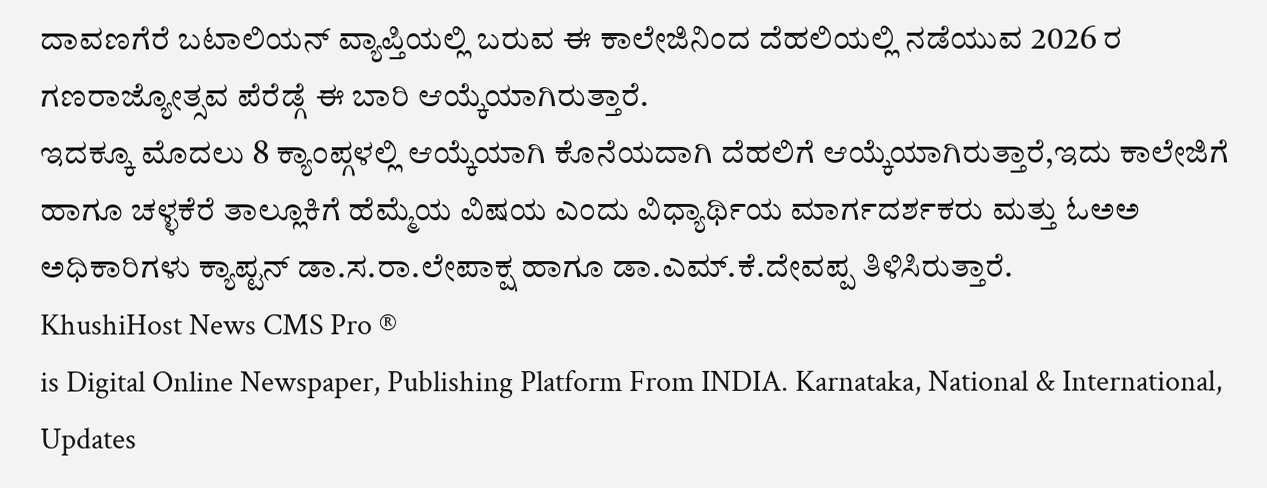ದಾವಣಗೆರೆ ಬಟಾಲಿಯನ್ ವ್ಯಾಪ್ತಿಯಲ್ಲಿ ಬರುವ ಈ ಕಾಲೇಜಿನಿಂದ ದೆಹಲಿಯಲ್ಲಿ ನಡೆಯುವ 2026 ರ ಗಣರಾಜ್ಯೋತ್ಸವ ಪೆರೆಡ್ಗೆ ಈ ಬಾರಿ ಆಯ್ಕೆಯಾಗಿರುತ್ತಾರೆ.
ಇದಕ್ಕೂ ಮೊದಲು 8 ಕ್ಯಾಂಪ್ಗಳಲ್ಲಿ ಆಯ್ಕೆಯಾಗಿ ಕೊನೆಯದಾಗಿ ದೆಹಲಿಗೆ ಆಯ್ಕೆಯಾಗಿರುತ್ತಾರೆ,ಇದು ಕಾಲೇಜಿಗೆ ಹಾಗೂ ಚಳ್ಳಕೆರೆ ತಾಲ್ಲೂಕಿಗೆ ಹೆಮ್ಮೆಯ ವಿಷಯ ಎಂದು ವಿಧ್ಯಾರ್ಥಿಯ ಮಾರ್ಗದರ್ಶಕರು ಮತ್ತು ಓಅಅ ಅಧಿಕಾರಿಗಳು ಕ್ಯಾಪ್ಟನ್ ಡಾ.ಸ.ರಾ.ಲೇಪಾಕ್ಷ ಹಾಗೂ ಡಾ.ಎಮ್.ಕೆ.ದೇವಪ್ಪ ತಿಳಿಸಿರುತ್ತಾರೆ.
KhushiHost News CMS Pro ®
is Digital Online Newspaper, Publishing Platform From INDIA. Karnataka, National & International, Updates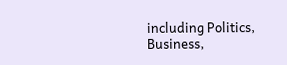including Politics, Business,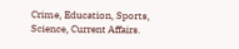Crime, Education, Sports, Science, Current Affairs.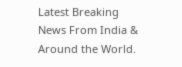Latest Breaking News From India & Around the World.